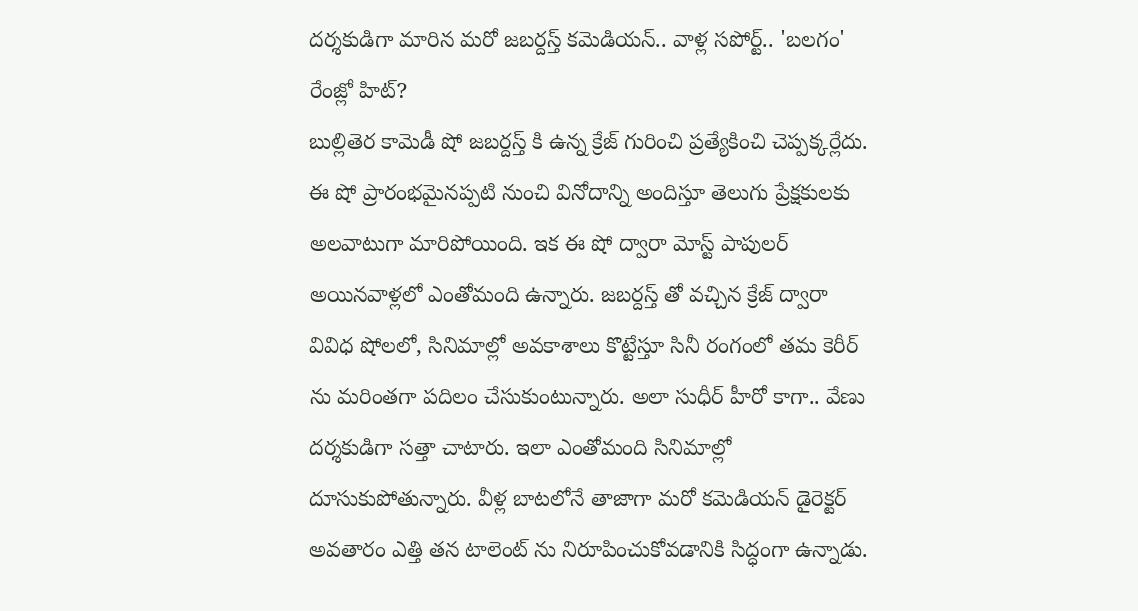దర్శకుడిగా మారిన మరో జబర్దస్త్ కమెడియన్.. వాళ్ల సపోర్ట్.. 'బలగం' రేంజ్లో హిట్?
బుల్లితెర కామెడీ షో జబర్దస్త్ కి ఉన్న క్రేజ్ గురించి ప్రత్యేకించి చెప్పక్కర్లేదు. ఈ షో ప్రారంభమైనప్పటి నుంచి వినోదాన్ని అందిస్తూ తెలుగు ప్రేక్షకులకు అలవాటుగా మారిపోయింది. ఇక ఈ షో ద్వారా మోస్ట్ పాపులర్ అయినవాళ్లలో ఎంతోమంది ఉన్నారు. జబర్దస్త్ తో వచ్చిన క్రేజ్ ద్వారా వివిధ షోలలో, సినిమాల్లో అవకాశాలు కొట్టేస్తూ సినీ రంగంలో తమ కెరీర్ ను మరింతగా పదిలం చేసుకుంటున్నారు. అలా సుధీర్ హీరో కాగా.. వేణు దర్శకుడిగా సత్తా చాటారు. ఇలా ఎంతోమంది సినిమాల్లో దూసుకుపోతున్నారు. వీళ్ల బాటలోనే తాజాగా మరో కమెడియన్ డైరెక్టర్ అవతారం ఎత్తి తన టాలెంట్ ను నిరూపించుకోవడానికి సిద్ధంగా ఉన్నాడు.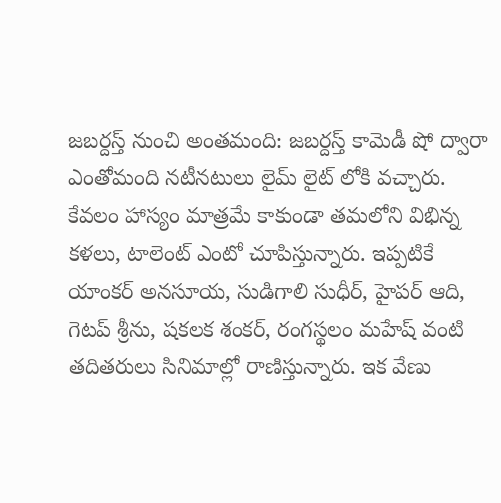జబర్దస్త్ నుంచి అంతమంది: జబర్దస్త్ కామెడీ షో ద్వారా ఎంతోమంది నటీనటులు లైమ్ లైట్ లోకి వచ్చారు. కేవలం హాస్యం మాత్రమే కాకుండా తమలోని విభిన్న కళలు, టాలెంట్ ఎంటో చూపిస్తున్నారు. ఇప్పటికే యాంకర్ అనసూయ, సుడిగాలి సుధీర్, హైపర్ ఆది, గెటప్ శ్రీను, షకలక శంకర్, రంగస్థలం మహేష్ వంటి తదితరులు సినిమాల్లో రాణిస్తున్నారు. ఇక వేణు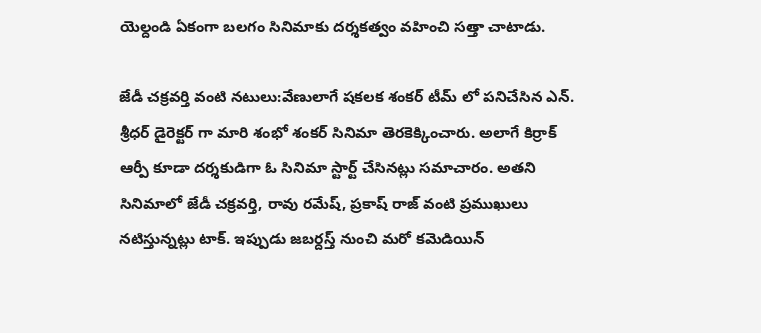యెల్దండి ఏకంగా బలగం సినిమాకు దర్శకత్వం వహించి సత్తా చాటాడు.

జేడీ చక్రవర్తి వంటి నటులు:వేణులాగే షకలక శంకర్ టీమ్ లో పనిచేసిన ఎన్. శ్రీధర్ డైరెక్టర్ గా మారి శంభో శంకర్ సినిమా తెరకెక్కించారు. అలాగే కిర్రాక్ ఆర్పీ కూడా దర్శకుడిగా ఓ సినిమా స్టార్ట్ చేసినట్లు సమాచారం. అతని సినిమాలో జేడీ చక్రవర్తి, రావు రమేష్, ప్రకాష్ రాజ్ వంటి ప్రముఖులు నటిస్తున్నట్లు టాక్. ఇప్పుడు జబర్దస్త్ నుంచి మరో కమెడియిన్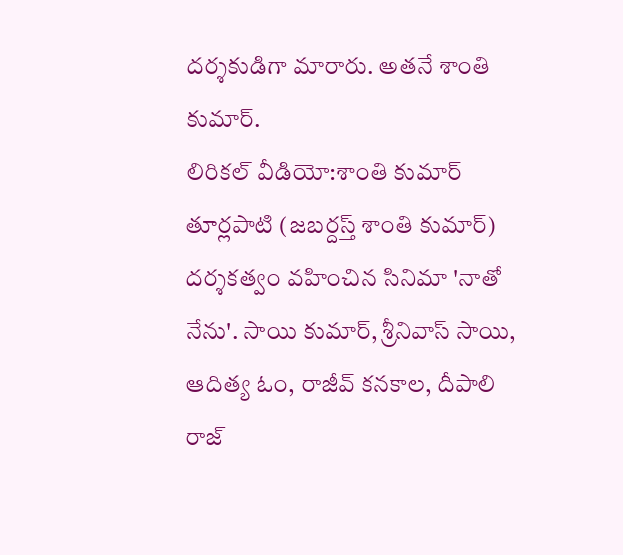దర్శకుడిగా మారారు. అతనే శాంతి కుమార్.
లిరికల్ వీడియో:శాంతి కుమార్ తూర్లపాటి (జబర్దస్త్ శాంతి కుమార్) దర్శకత్వం వహించిన సినిమా 'నాతో నేను'. సాయి కుమార్, శ్రీనివాస్ సాయి, ఆదిత్య ఓం, రాజీవ్ కనకాల, దీపాలి రాజ్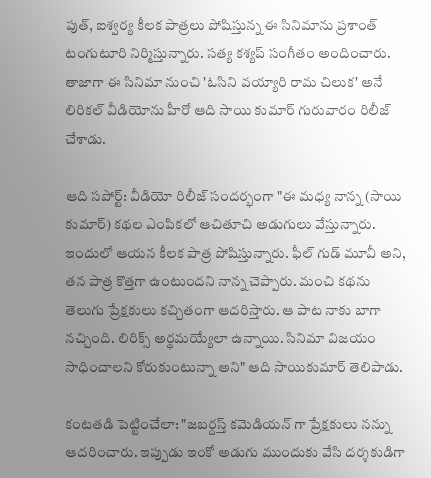పుత్, ఐశ్వర్య కీలక పాత్రలు పోషిస్తున్న ఈ సినిమాను ప్రశాంత్ టంగుటూరి నిర్మిస్తున్నారు. సత్య కశ్యప్ సంగీతం అందించారు. తాజాగా ఈ సినిమా నుంచి 'ఓసిని వయ్యారి రామ చిలుక' అనే లిరికల్ వీడియోను హీరో ఆది సాయి కుమార్ గురువారం రిలీజ్ చేశాడు.

ఆది సపోర్ట్: వీడియో రిలీజ్ సందర్భంగా "ఈ మధ్య నాన్న (సాయి కుమార్) కథల ఎంపికలో ఆచితూచి అడుగులు వేస్తున్నారు. ఇందులో ఆయన కీలక పాత్ర పోషిస్తున్నారు. ఫీల్ గుడ్ మూవీ అని, తన పాత్ర కొత్తగా ఉంటుందని నాన్న చెప్పారు. మంచి కథను తెలుగు ప్రేక్షకులు కచ్చితంగా ఆదరిస్తారు. ఆ పాట నాకు బాగా నచ్చింది. లిరిక్స్ అర్థమయ్యేలా ఉన్నాయి. సినిమా విజయం సాధించాలని కోరుకుంటున్నా అని" ఆది సాయికుమార్ తెలిపాడు.

కంటతడి పెట్టించేలా: "జబర్దస్త్ కమెడియన్ గా ప్రేక్షకులు నన్ను ఆదరించారు. ఇప్పుడు ఇంకో అడుగు ముందుకు వేసి దర్శకుడిగా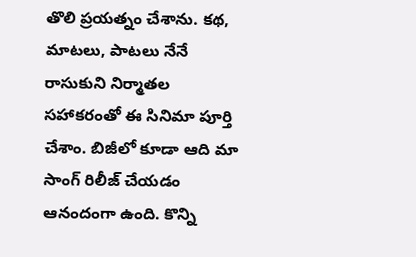తొలి ప్రయత్నం చేశాను. కథ, మాటలు, పాటలు నేనే రాసుకుని నిర్మాతల సహాకరంతో ఈ సినిమా పూర్తి చేశాం. బిజీలో కూడా ఆది మా సాంగ్ రిలీజ్ చేయడం ఆనందంగా ఉంది. కొన్ని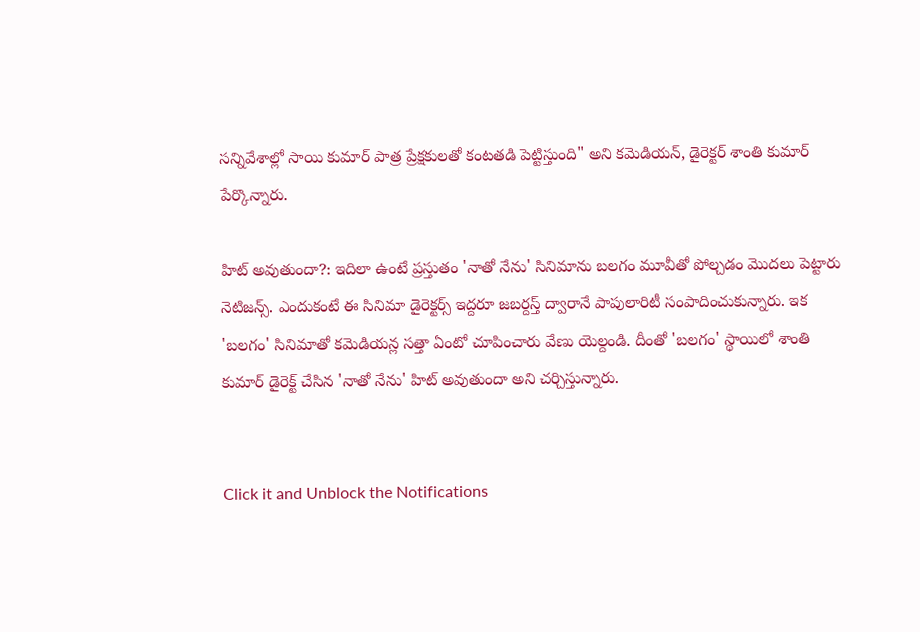సన్నివేశాల్లో సాయి కుమార్ పాత్ర ప్రేక్షకులతో కంటతడి పెట్టిస్తుంది" అని కమెడియన్, డైరెక్టర్ శాంతి కుమార్ పేర్కొన్నారు.

హిట్ అవుతుందా?: ఇదిలా ఉంటే ప్రస్తుతం 'నాతో నేను' సినిమాను బలగం మూవీతో పోల్చడం మొదలు పెట్టారు నెటిజన్స్. ఎందుకంటే ఈ సినిమా డైరెక్టర్స్ ఇద్దరూ జబర్దస్త్ ద్వారానే పాపులారిటీ సంపాదించుకున్నారు. ఇక 'బలగం' సినిమాతో కమెడియన్ల సత్తా ఏంటో చూపించారు వేణు యెల్దండి. దీంతో 'బలగం' స్థాయిలో శాంతి కుమార్ డైరెక్ట్ చేసిన 'నాతో నేను' హిట్ అవుతుందా అని చర్చిస్తున్నారు.


Click it and Unblock the Notifications